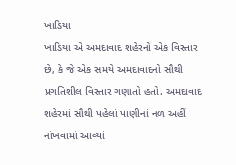ખાડિયા
ખાડિયા એ અમદાવાદ શહેરનો એક વિસ્તાર છે, કે જે એક સમયે અમદાવાદનો સૌથી પ્રગતિશીલ વિસ્તાર ગણાતો હતો. અમદાવાદ શહેરમાં સૌથી પહેલાં પાણીનાં નળ અહીં નાંખવામાં આવ્યાં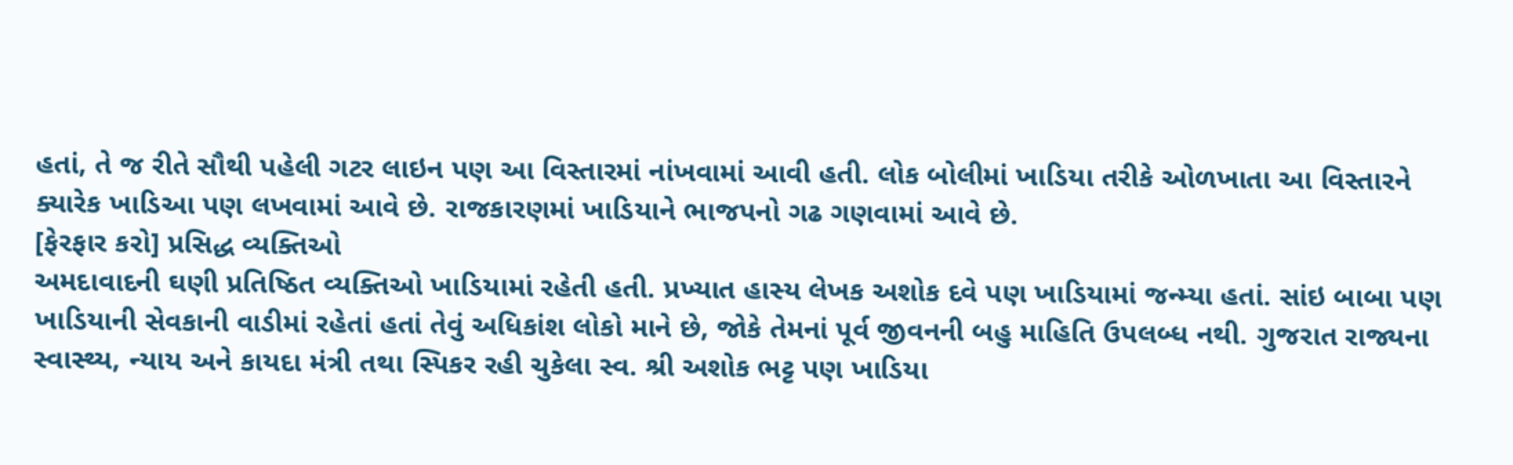હતાં, તે જ રીતે સૌથી પહેલી ગટર લાઇન પણ આ વિસ્તારમાં નાંખવામાં આવી હતી. લોક બોલીમાં ખાડિયા તરીકે ઓળખાતા આ વિસ્તારને ક્યારેક ખાડિઆ પણ લખવામાં આવે છે. રાજકારણમાં ખાડિયાને ભાજપનો ગઢ ગણવામાં આવે છે.
[ફેરફાર કરો] પ્રસિદ્ધ વ્યક્તિઓ
અમદાવાદની ઘણી પ્રતિષ્ઠિત વ્યક્તિઓ ખાડિયામાં રહેતી હતી. પ્રખ્યાત હાસ્ય લેખક અશોક દવે પણ ખાડિયામાં જન્મ્યા હતાં. સાંઇ બાબા પણ ખાડિયાની સેવકાની વાડીમાં રહેતાં હતાં તેવું અધિકાંશ લોકો માને છે, જોકે તેમનાં પૂર્વ જીવનની બહુ માહિતિ ઉપલબ્ધ નથી. ગુજરાત રાજ્યના સ્વાસ્થ્ય, ન્યાય અને કાયદા મંત્રી તથા સ્પિકર રહી ચુકેલા સ્વ. શ્રી અશોક ભટ્ટ પણ ખાડિયા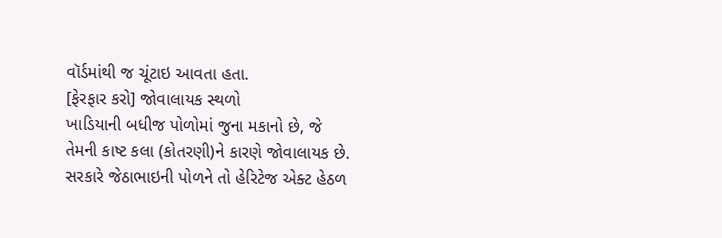વૉર્ડમાંથી જ ચૂંટાઇ આવતા હતા.
[ફેરફાર કરો] જોવાલાયક સ્થળો
ખાડિયાની બધીજ પોળોમાં જુના મકાનો છે, જે તેમની કાષ્ટ કલા (કોતરણી)ને કારણે જોવાલાયક છે. સરકારે જેઠાભાઇની પોળને તો હેરિટેજ એક્ટ હેઠળ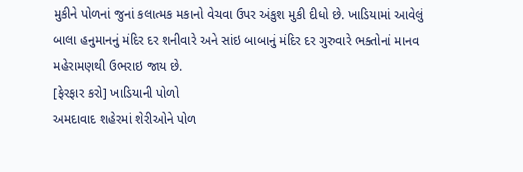મુકીને પોળનાં જુનાં કલાત્મક મકાનો વેચવા ઉપર અંકુશ મુકી દીધો છે. ખાડિયામાં આવેલું બાલા હનુમાનનું મંદિર દર શનીવારે અને સાંઇ બાબાનું મંદિર દર ગુરુવારે ભક્તોનાં માનવ મહેરામણથી ઉભરાઇ જાય છે.
[ફેરફાર કરો] ખાડિયાની પોળો
અમદાવાદ શહેરમાં શેરીઓને પોળ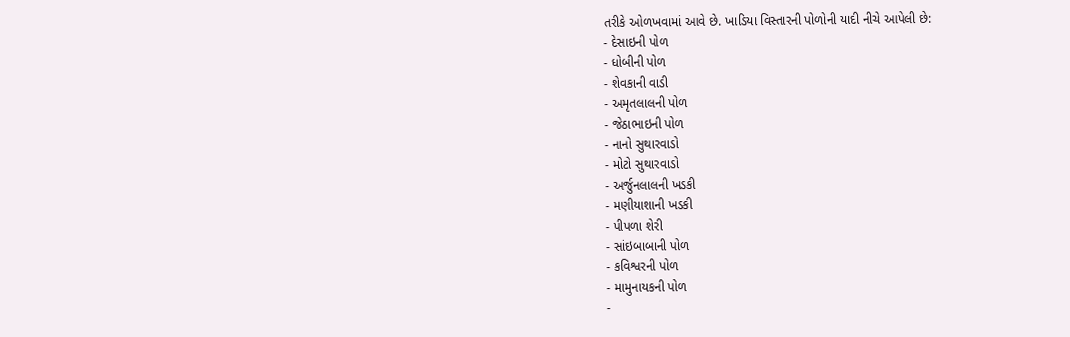તરીકે ઓળખવામાં આવે છે. ખાડિયા વિસ્તારની પોળોની યાદી નીચે આપેલી છે:
- દેસાઇની પોળ
- ધોબીની પોળ
- શેવકાની વાડી
- અમૃતલાલની પોળ
- જેઠાભાઇની પોળ
- નાનો સુથારવાડો
- મોટો સુથારવાડો
- અર્જુનલાલની ખડકી
- મણીયાશાની ખડકી
- પીપળા શેરી
- સાંઇબાબાની પોળ
- કવિશ્વરની પોળ
- મામુનાયકની પોળ
-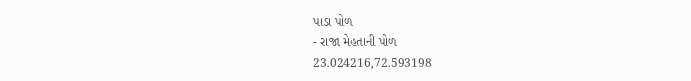પાડા પોળ
- રાજા મેહતાની પોળ
23.024216,72.593198